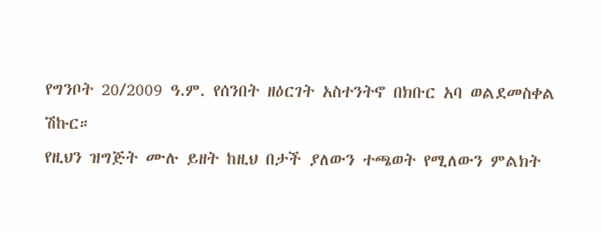የግንቦት 20/2009 ዓ.ም. የሰንበት ዘዕርገት አስተንትኖ በክቡር አባ ወልደመስቀል ሽኩር።
የዚህን ዝግጅት ሙሉ ይዘት ከዚህ በታች ያለውን ተጫወት የሚለውን ምልክት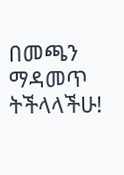በመጫን ማዳመጥ ትችላላችሁ!